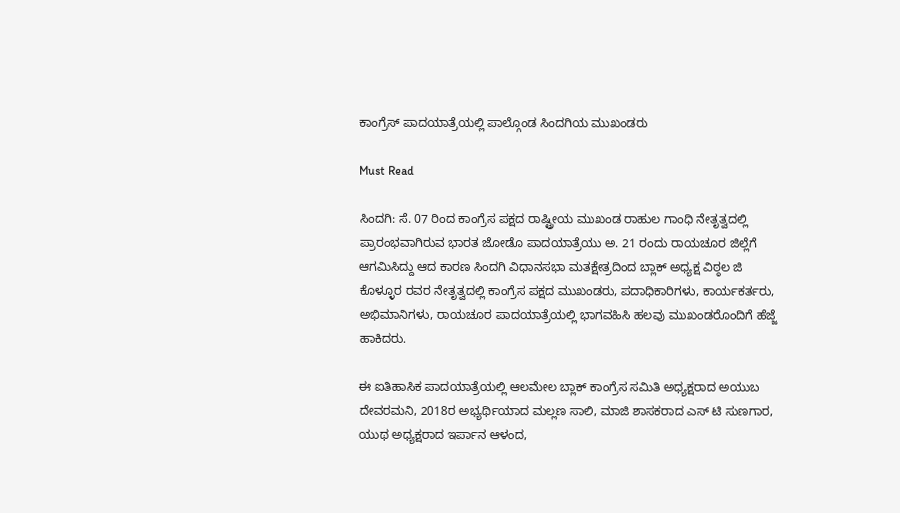ಕಾಂಗ್ರೆಸ್ ಪಾದಯಾತ್ರೆಯಲ್ಲಿ ಪಾಲ್ಗೊಂಡ ಸಿಂದಗಿಯ ಮುಖಂಡರು

Must Read

ಸಿಂದಗಿ: ಸೆ. 07 ರಿಂದ ಕಾಂಗ್ರೆಸ ಪಕ್ಷದ ರಾಷ್ಟ್ರೀಯ ಮುಖಂಡ ರಾಹುಲ ಗಾಂಧಿ ನೇತೃತ್ವದಲ್ಲಿ ಪ್ರಾರಂಭವಾಗಿರುವ ಭಾರತ ಜೋಡೊ ಪಾದಯಾತ್ರೆಯು ಅ. 21 ರಂದು ರಾಯಚೂರ ಜಿಲ್ಲೆಗೆ ಆಗಮಿಸಿದ್ದು ಆದ ಕಾರಣ ಸಿಂದಗಿ ವಿಧಾನಸಭಾ ಮತಕ್ಷೇತ್ರದಿಂದ ಬ್ಲಾಕ್ ಅಧ್ಯಕ್ಷ ವಿಠ್ಠಲ ಜಿ ಕೊಳ್ಳೂರ ರವರ ನೇತೃತ್ವದಲ್ಲಿ ಕಾಂಗ್ರೆಸ ಪಕ್ಷದ ಮುಖಂಡರು, ಪದಾಧಿಕಾರಿಗಳು, ಕಾರ್ಯಕರ್ತರು, ಅಭಿಮಾನಿಗಳು, ರಾಯಚೂರ ಪಾದಯಾತ್ರೆಯಲ್ಲಿ ಭಾಗವಹಿಸಿ ಹಲವು ಮುಖಂಡರೊಂದಿಗೆ ಹೆಜ್ಜೆ ಹಾಕಿದರು.

ಈ ಐತಿಹಾಸಿಕ ಪಾದಯಾತ್ರೆಯಲ್ಲಿ ಆಲಮೇಲ ಬ್ಲಾಕ್ ಕಾಂಗ್ರೆಸ ಸಮಿತಿ ಅಧ್ಯಕ್ಷರಾದ ಅಯುಬ ದೇವರಮನಿ, 2018ರ ಅಭ್ಯರ್ಥಿಯಾದ ಮಲ್ಲಣ ಸಾಲಿ, ಮಾಜಿ ಶಾಸಕರಾದ ಎಸ್ ಟಿ ಸುಣಗಾರ, ಯುಥ ಅಧ್ಯಕ್ಷರಾದ ಇರ್ಪಾನ ಆಳಂದ,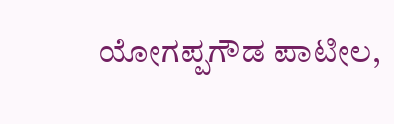ಯೋಗಪ್ಪಗೌಡ ಪಾಟೀಲ,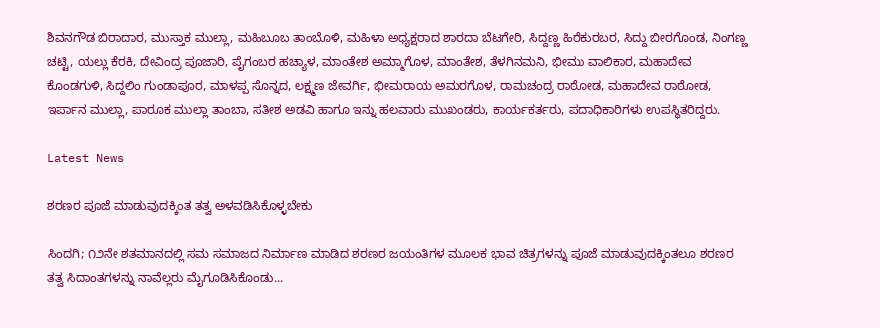ಶಿವನಗೌಡ ಬಿರಾದಾರ, ಮುಸ್ತಾಕ ಮುಲ್ಲಾ, ಮಹಿಬೂಬ ತಾಂಬೊಳಿ, ಮಹಿಳಾ ಅಧ್ಯಕ್ಷರಾದ ಶಾರದಾ ಬೆಟಗೇರಿ, ಸಿದ್ದಣ್ಣ ಹಿರೆಕುರಬರ, ಸಿದ್ದು ಬೀರಗೊಂಡ, ನಿಂಗಣ್ಣ ಚಟ್ಟಿ, ಯಲ್ಲು ಕೆರಕಿ, ದೇವಿಂದ್ರ ಪೂಜಾರಿ, ಪೈಗಂಬರ ಹಚ್ಯಾಳ, ಮಾಂತೇಶ ಅಮ್ಮಾಗೊಳ, ಮಾಂತೇಶ, ತೆಳಗಿನಮನಿ, ಭೀಮು ವಾಲಿಕಾರ, ಮಹಾದೇವ ಕೊಂಡಗುಳಿ, ಸಿದ್ದಲಿಂ ಗುಂಡಾಪೂರ, ಮಾಳಪ್ಪ ಸೊನ್ನದ, ಲಕ್ಷ್ಮಣ ಜೇವರ್ಗಿ, ಭೀಮರಾಯ ಅಮರಗೊಳ, ರಾಮಚಂದ್ರ ರಾಠೋಡ, ಮಹಾದೇವ ರಾಠೋಡ, ಇರ್ಪಾನ ಮುಲ್ಲಾ, ಪಾರೂಕ ಮುಲ್ಲಾ ತಾಂಬಾ, ಸತೀಶ ಅಡವಿ ಹಾಗೂ ಇನ್ನು ಹಲವಾರು ಮುಖಂಡರು, ಕಾರ್ಯಕರ್ತರು, ಪದಾಧಿಕಾರಿಗಳು ಉಪಸ್ಥಿತರಿದ್ದರು.

Latest News

ಶರಣರ ಪೂಜೆ ಮಾಡುವುದಕ್ಕಿಂತ ತತ್ವ ಅಳವಡಿಸಿಕೊಳ್ಳಬೇಕು

ಸಿಂದಗಿ; ೧೨ನೇ ಶತಮಾನದಲ್ಲಿ ಸಮ ಸಮಾಜದ ನಿರ್ಮಾಣ ಮಾಡಿದ ಶರಣರ ಜಯಂತಿಗಳ ಮೂಲಕ ಭಾವ ಚಿತ್ರಗಳನ್ನು ಪೂಜೆ ಮಾಡುವುದಕ್ಕಿಂತಲೂ ಶರಣರ ತತ್ವ ಸಿದಾಂತಗಳನ್ನು ನಾವೆಲ್ಲರು ಮೈಗೂಡಿಸಿಕೊಂಡು...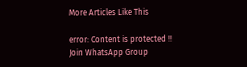More Articles Like This

error: Content is protected !!
Join WhatsApp Group